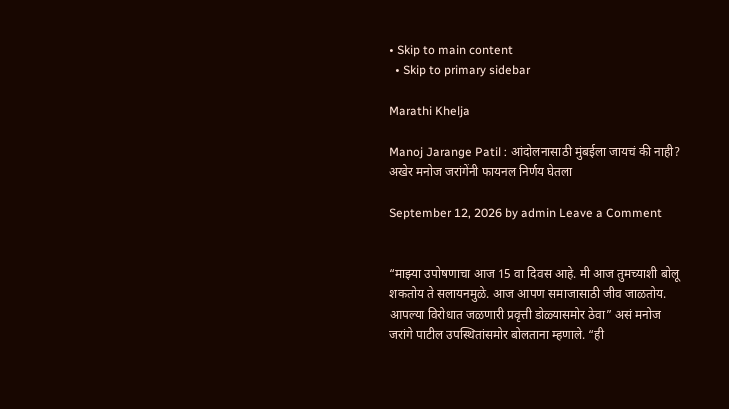• Skip to main content
  • Skip to primary sidebar

Marathi Khelja

Manoj Jarange Patil : आंदोलनासाठी मुंबईला जायचं की नाही? अखेर मनोज जरांगेंनी फायनल निर्णय घेतला

September 12, 2026 by admin Leave a Comment


“माझ्या उपोषणाचा आज 15 वा दिवस आहे. मी आज तुमच्याशी बोलू शकतोय ते सलायनमुळे. आज आपण समाजासाठी जीव जाळतोय. आपल्या विरोधात जळणारी प्रवृत्ती डोळ्यासमोर ठेवा” असं मनोज जरांगे पाटील उपस्थितांसमोर बोलताना म्हणाले. “ही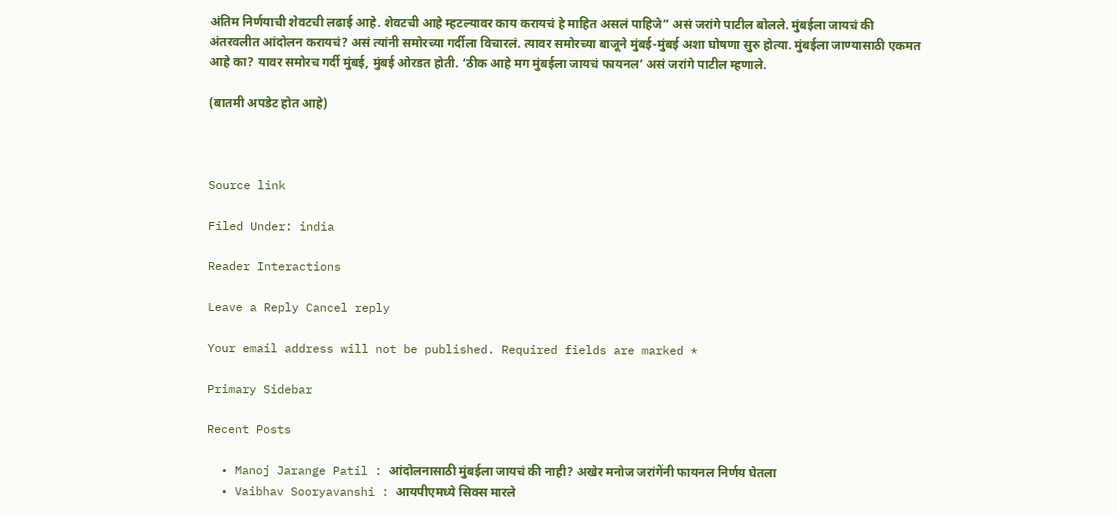अंतिम निर्णयाची शेवटची लढाई आहे. शेवटची आहे म्हटल्यावर काय करायचं हे माहित असलं पाहिजे” असं जरांगे पाटील बोलले. मुंबईला जायचं की अंतरवलीत आंदोलन करायचं? असं त्यांनी समोरच्या गर्दीला विचारलं. त्यावर समोरच्या बाजूने मुंबई-मुंबई अशा घोषणा सुरु होत्या. मुंबईला जाण्यासाठी एकमत आहे का? यावर समोरच गर्दी मुंबई, मुंबई ओरडत होती. ‘ठीक आहे मग मुंबईला जायचं फायनल’ असं जरांगे पाटील म्हणाले.

(बातमी अपडेट होत आहे)



Source link

Filed Under: india

Reader Interactions

Leave a Reply Cancel reply

Your email address will not be published. Required fields are marked *

Primary Sidebar

Recent Posts

  • Manoj Jarange Patil : आंदोलनासाठी मुंबईला जायचं की नाही? अखेर मनोज जरांगेंनी फायनल निर्णय घेतला
  • Vaibhav Sooryavanshi : आयपीएमध्ये सिक्स मारले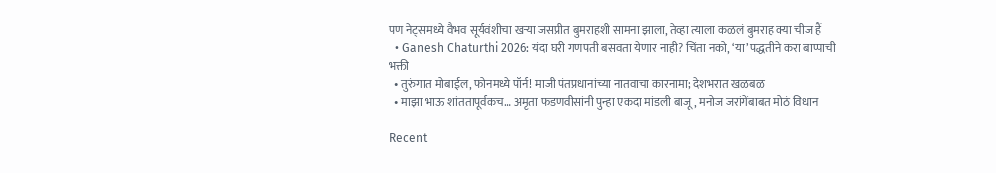पण नेट्समध्ये वैभव सूर्यवंशीचा खऱ्या जसप्रीत बुमराहशी सामना झाला, तेव्हा त्याला कळलं बुमराह क्या चीज हैं
  • Ganesh Chaturthi 2026: यंदा घरी गणपती बसवता येणार नाही? चिंता नको, ‘या’ पद्धतीने करा बाप्पाची भक्ती
  • तुरुंगात मोबाईल, फोनमध्ये पॉर्न! माजी पंतप्रधानांच्या नातवाचा कारनामा; देशभरात खळबळ
  • माझा भाऊ शांततापूर्वकच… अमृता फडणवीसांनी पुन्हा एकदा मांडली बाजू, मनोज जरांगेंबाबत मोठं विधान

Recent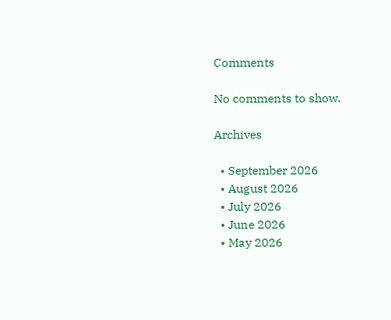Comments

No comments to show.

Archives

  • September 2026
  • August 2026
  • July 2026
  • June 2026
  • May 2026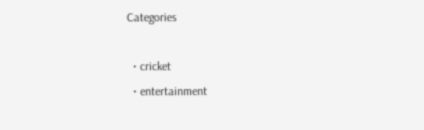Categories

  • cricket
  • entertainment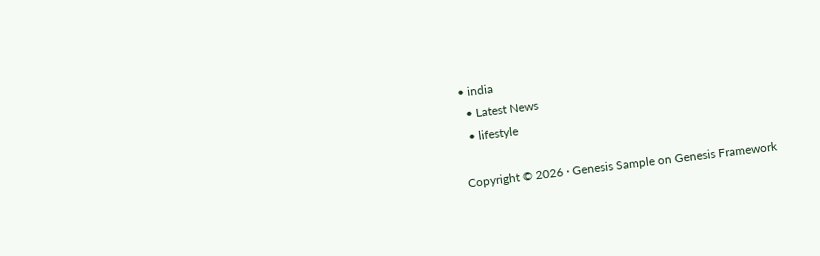• india
  • Latest News
  • lifestyle

Copyright © 2026 · Genesis Sample on Genesis Framework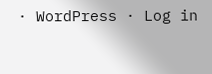· WordPress · Log in